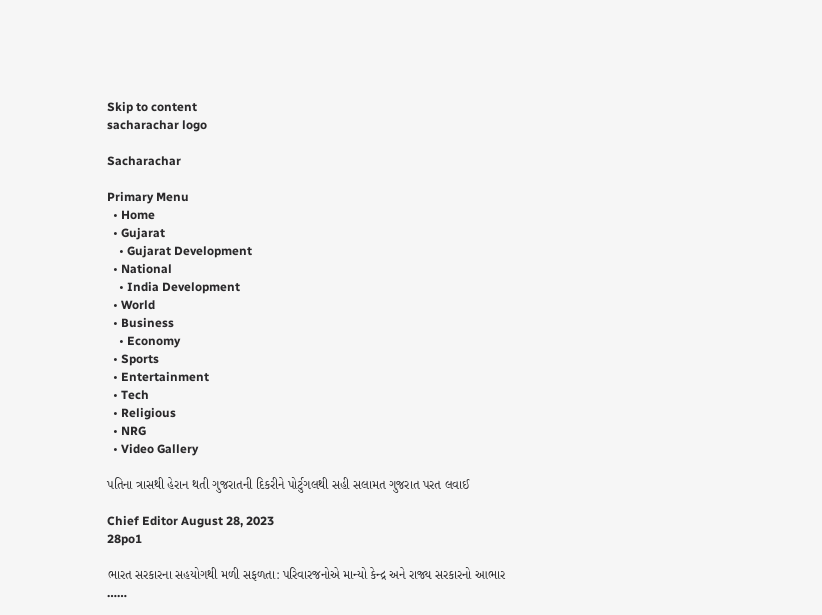Skip to content
sacharachar logo

Sacharachar

Primary Menu
  • Home
  • Gujarat
    • Gujarat Development
  • National
    • India Development
  • World
  • Business
    • Economy
  • Sports
  • Entertainment
  • Tech
  • Religious
  • NRG
  • Video Gallery

પતિના ત્રાસથી હેરાન થતી ગુજરાતની દિકરીને પોર્ટુગલથી સહી સલામત ગુજરાત પરત લવાઈ

Chief Editor August 28, 2023
28po1

ભારત સરકારના સહયોગથી મળી સફળતા: પરિવારજનોએ માન્યો કેન્દ્ર અને રાજ્ય સરકારનો આભાર
……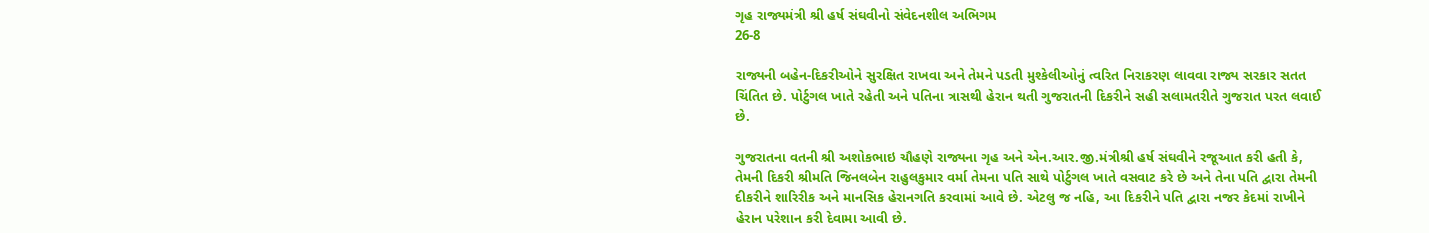ગૃહ રાજ્યમંત્રી શ્રી હર્ષ સંઘવીનો સંવેદનશીલ અભિગમ
26-8

રાજ્યની બહેન-દિકરીઓને સુરક્ષિત રાખવા અને તેમને પડતી મુશ્કેલીઓનું ત્વરિત નિરાકરણ લાવવા રાજ્ય સરકાર સતત ચિંતિત છે. પોર્ટુગલ ખાતે રહેતી અને પતિના ત્રાસથી હેરાન થતી ગુજરાતની દિકરીને સહી સલામતરીતે ગુજરાત પરત લવાઈ છે.

ગુજરાતના વતની શ્રી અશોકભાઇ ચૌહણે રાજ્યના ગૃહ અને એન.આર.જી.મંત્રીશ્રી હર્ષ સંઘવીને રજૂઆત કરી હતી કે, તેમની દિકરી શ્રીમતિ જિનલબેન રાહુલકુમાર વર્મા તેમના પતિ સાથે પોર્ટુગલ ખાતે વસવાટ કરે છે અને તેના પતિ દ્વારા તેમની દીકરીને શારિરીક અને માનસિક હેરાનગતિ કરવામાં આવે છે. એટલુ જ નહિ, આ દિકરીને પતિ દ્વારા નજર કેદમાં રાખીને હેરાન પરેશાન કરી દેવામા આવી છે.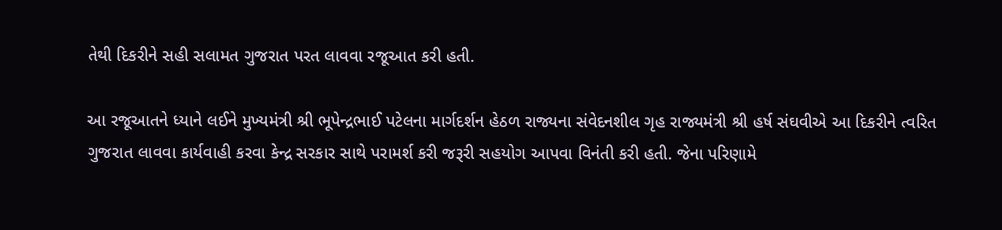તેથી દિકરીને સહી સલામત ગુજરાત પરત લાવવા રજૂઆત કરી હતી.

આ રજૂઆતને ધ્યાને લઈને મુખ્યમંત્રી શ્રી ભૂપેન્દ્રભાઈ પટેલના માર્ગદર્શન હેઠળ રાજ્યના સંવેદનશીલ ગૃહ રાજ્યમંત્રી શ્રી હર્ષ સંઘવીએ આ દિકરીને ત્વરિત ગુજરાત લાવવા કાર્યવાહી કરવા કેન્દ્ર સરકાર સાથે પરામર્શ કરી જરૂરી સહયોગ આપવા વિનંતી કરી હતી. જેના પરિણામે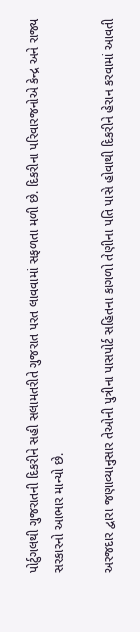પોર્ટુગલથી ગુજરાતની દિકરીને સહી સલામતરીતે ગુજરાત પરત લાવવામાં સફળતા મળી છે. દિકરીના પરિવારજનોએ કેન્દ્ર અને રાજ્ય સરકારનો આભાર માન્યો છે.

અરજદાર દ્વારા જણાવ્યાનુસાર તેઓની પુત્રીના પાસપોર્ટ સહિતના કાગળો તેણીના પતિ પાસે હોવાથી દિકરીને હેરાન કરવામાં આવતી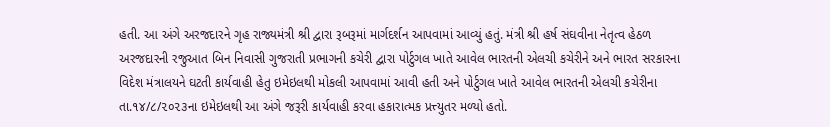હતી. આ અંગે અરજદારને ગૃહ રાજ્યમંત્રી શ્રી દ્વારા રૂબરૂમાં માર્ગદર્શન આપવામાં આવ્યું હતું. મંત્રી શ્રી હર્ષ સંઘવીના નેતૃત્વ હેઠળ અરજદારની રજુઆત બિન નિવાસી ગુજરાતી પ્રભાગની કચેરી દ્વારા પોર્ટુગલ ખાતે આવેલ ભારતની એલચી કચેરીને અને ભારત સરકારના વિદેશ મંત્રાલયને ઘટતી કાર્યવાહી હેતુ ઇમેઇલથી મોકલી આપવામાં આવી હતી અને પોર્ટુગલ ખાતે આવેલ ભારતની એલચી કચેરીના તા.૧૪/૮/૨૦૨૩ના ઇમેઇલથી આ અંગે જરૂરી કાર્યવાહી કરવા હકારાત્મક પ્રત્ત્યુતર મળ્યો હતો.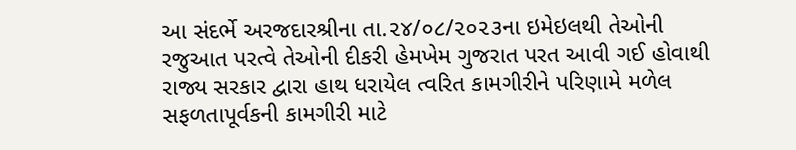આ સંદર્ભે અરજદારશ્રીના તા.૨૪/૦૮/૨૦૨૩ના ઇમેઇલથી તેઓની રજુઆત પરત્વે તેઓની દીકરી હેમખેમ ગુજરાત પરત આવી ગઈ હોવાથી રાજ્ય સરકાર દ્વારા હાથ ધરાયેલ ત્વરિત કામગીરીને પરિણામે મળેલ સફળતાપૂર્વકની કામગીરી માટે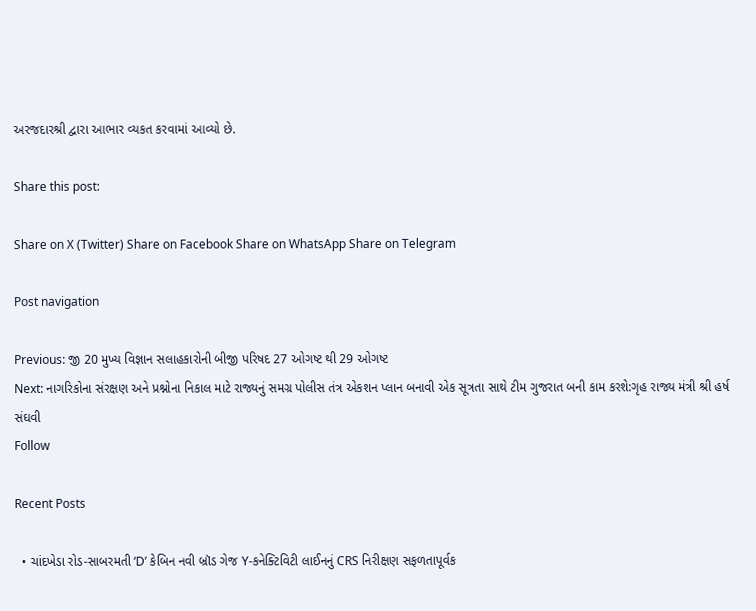અરજદારશ્રી દ્વારા આભાર વ્યકત કરવામાં આવ્યો છે.

Share this post:

Share on X (Twitter) Share on Facebook Share on WhatsApp Share on Telegram

Post navigation

Previous: જી 20 મુખ્ય વિજ્ઞાન સલાહકારોની બીજી પરિષદ 27 ઓગષ્ટ થી 29 ઓગષ્ટ
Next: નાગરિકોના સંરક્ષણ અને પ્રશ્નોના નિકાલ માટે રાજ્યનું સમગ્ર પોલીસ તંત્ર એકશન પ્લાન બનાવી એક સૂત્રતા સાથે ટીમ ગુજરાત બની કામ કરશે:ગૃહ રાજ્ય મંત્રી શ્રી હર્ષ સંઘવી
Follow

Recent Posts

  • ચાંદખેડા રોડ-સાબરમતી ‘D’ કેબિન નવી બ્રૉડ ગેજ Y-કનેક્ટિવિટી લાઈનનું CRS નિરીક્ષણ સફળતાપૂર્વક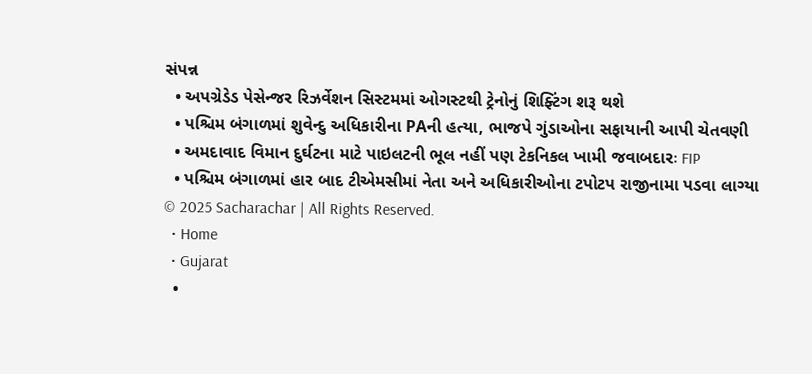સંપન્ન
  • અપગ્રેડેડ પેસેન્જર રિઝર્વેશન સિસ્ટમમાં ઓગસ્ટથી ટ્રેનોનું શિફ્ટિંગ શરૂ થશે
  • પશ્ચિમ બંગાળમાં શુવેન્દુ અધિકારીના PAની હત્યા, ભાજપે ગુંડાઓના સફાયાની આપી ચેતવણી
  • અમદાવાદ વિમાન દુર્ઘટના માટે પાઇલટની ભૂલ નહીં પણ ટેકનિકલ ખામી જવાબદારઃ FIP
  • પશ્ચિમ બંગાળમાં હાર બાદ ટીએમસીમાં નેતા અને અધિકારીઓના ટપોટપ રાજીનામા પડવા લાગ્યા
© 2025 Sacharachar | All Rights Reserved.
  • Home
  • Gujarat
  •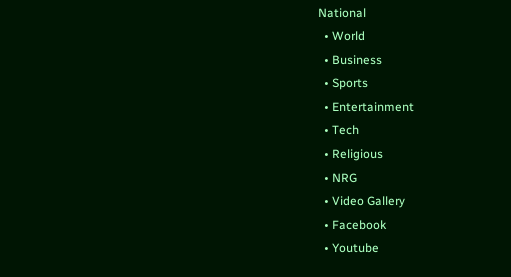National
  • World
  • Business
  • Sports
  • Entertainment
  • Tech
  • Religious
  • NRG
  • Video Gallery
  • Facebook
  • Youtube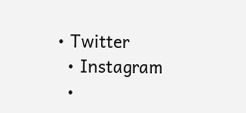• Twitter
  • Instagram
  •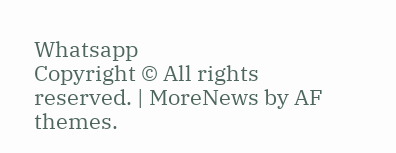Whatsapp
Copyright © All rights reserved. | MoreNews by AF themes.